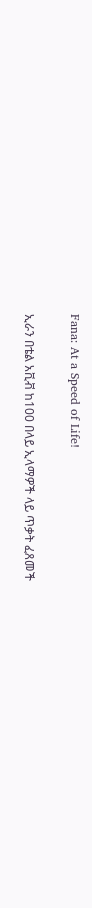Fana: At a Speed of Life!

ኢራን በቴል አቪቭ ከ100 በላይ ኢላማዎች ላይ ጥቃት ፈጸመች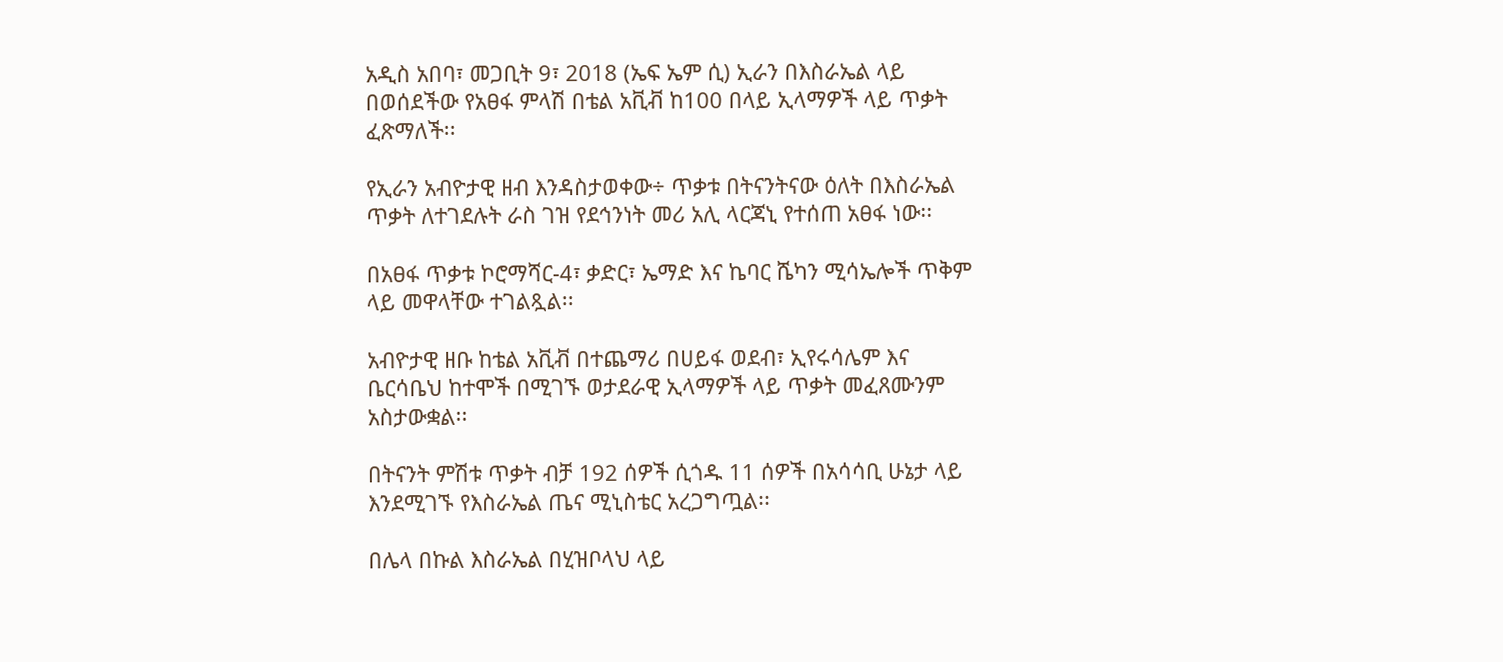አዲስ አበባ፣ መጋቢት 9፣ 2018 (ኤፍ ኤም ሲ) ኢራን በእስራኤል ላይ በወሰደችው የአፀፋ ምላሽ በቴል አቪቭ ከ100 በላይ ኢላማዎች ላይ ጥቃት ፈጽማለች፡፡

የኢራን አብዮታዊ ዘብ እንዳስታወቀው÷ ጥቃቱ በትናንትናው ዕለት በእስራኤል ጥቃት ለተገደሉት ራስ ገዝ የደኅንነት መሪ አሊ ላርጃኒ የተሰጠ አፀፋ ነው፡፡

በአፀፋ ጥቃቱ ኮሮማሻር-4፣ ቃድር፣ ኤማድ እና ኬባር ሼካን ሚሳኤሎች ጥቅም ላይ መዋላቸው ተገልጿል፡፡

አብዮታዊ ዘቡ ከቴል አቪቭ በተጨማሪ በሀይፋ ወደብ፣ ኢየሩሳሌም እና ቤርሳቤህ ከተሞች በሚገኙ ወታደራዊ ኢላማዎች ላይ ጥቃት መፈጸሙንም አስታውቋል፡፡

በትናንት ምሽቱ ጥቃት ብቻ 192 ሰዎች ሲጎዱ 11 ሰዎች በአሳሳቢ ሁኔታ ላይ እንደሚገኙ የእስራኤል ጤና ሚኒስቴር አረጋግጧል፡፡

በሌላ በኩል እስራኤል በሂዝቦላህ ላይ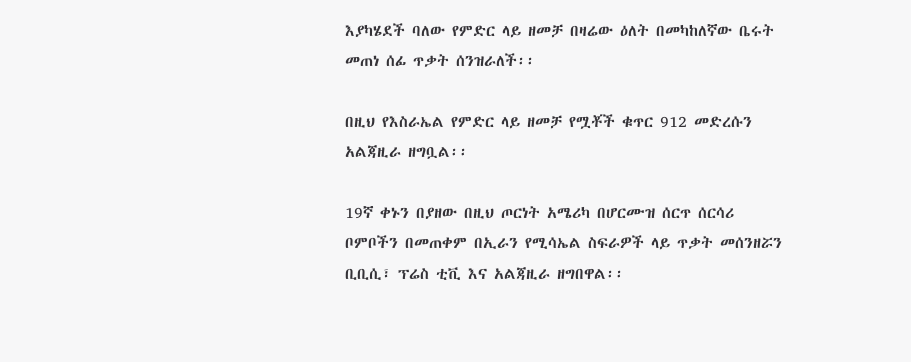እያካሄደች ባለው የምድር ላይ ዘመቻ በዛሬው ዕለት በመካከለኛው ቤሩት መጠነ ሰፊ ጥቃት ሰንዝራለች፡፡

በዚህ የእስራኤል የምድር ላይ ዘመቻ የሟቾች ቁጥር 912 መድረሱን አልጃዚራ ዘግቧል፡፡

19ኛ ቀኑን በያዘው በዚህ ጦርነት አሜሪካ በሆርሙዝ ሰርጥ ሰርሳሪ ቦምቦችን በመጠቀም በኢራን የሚሳኤል ስፍራዎች ላይ ጥቃት መሰንዘሯን ቢቢሲ፣ ፕሬስ ቲቪ እና አልጃዚራ ዘግበዋል፡፡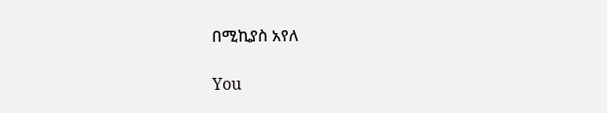በሚኪያስ አየለ

You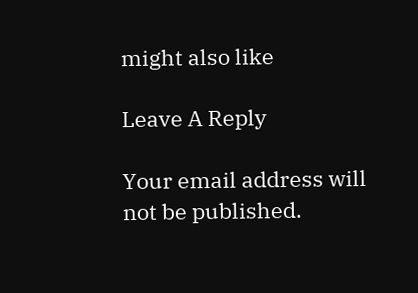might also like

Leave A Reply

Your email address will not be published.